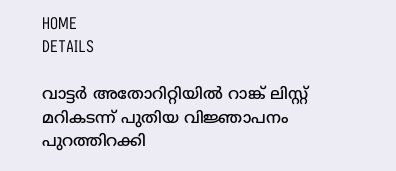HOME
DETAILS

വാട്ടർ അതോറിറ്റിയിൽ റാങ്ക് ലിസ്റ്റ് മറികടന്ന് പുതിയ വിജ്ഞാപനം പുറത്തിറക്കി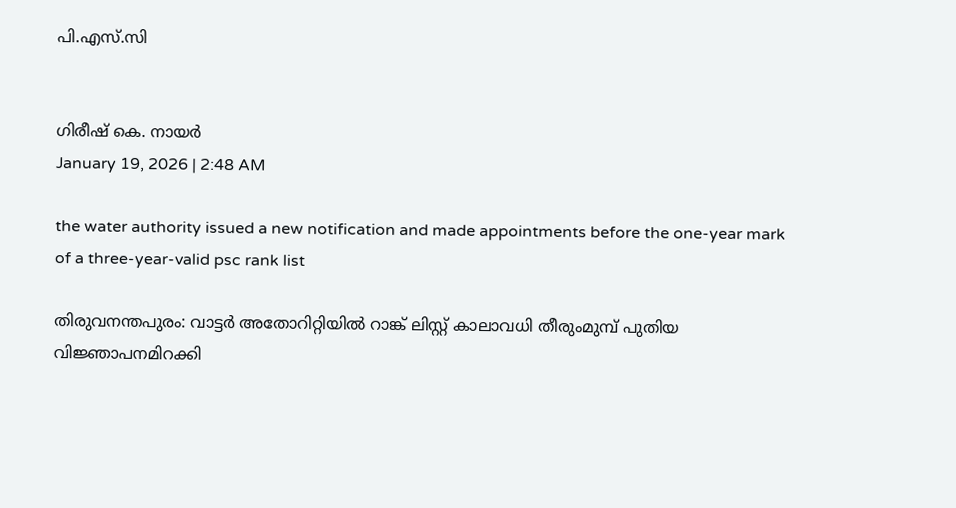പി.എസ്.സി


ഗിരീഷ് കെ. നായർ
January 19, 2026 | 2:48 AM

the water authority issued a new notification and made appointments before the one-year mark of a three-year-valid psc rank list

തിരുവനന്തപുരം: വാട്ടർ അതോറിറ്റിയിൽ റാങ്ക് ലിസ്റ്റ് കാലാവധി തീരുംമുമ്പ് പുതിയ വിജ്ഞാപനമിറക്കി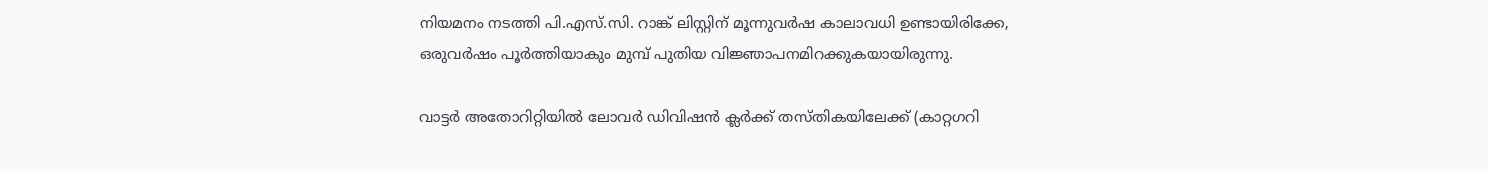നിയമനം നടത്തി പി.എസ്.സി. റാങ്ക് ലിസ്റ്റിന് മൂന്നുവർഷ കാലാവധി ഉണ്ടായിരിക്കേ, ഒരുവർഷം പൂർത്തിയാകും മുമ്പ് പുതിയ വിജ്ഞാപനമിറക്കുകയായിരുന്നു.

വാട്ടർ അതോറിറ്റിയിൽ ലോവർ ഡിവിഷൻ ക്ലർക്ക് തസ്തികയിലേക്ക് (കാറ്റഗറി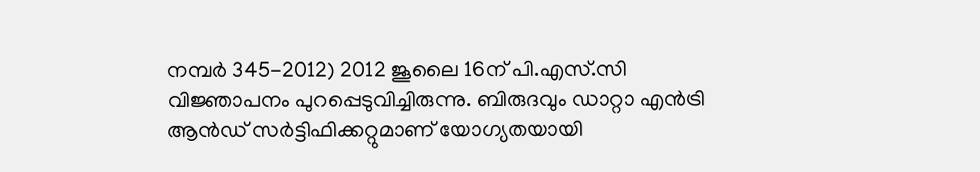നമ്പർ 345-2012) 2012 ജൂലൈ 16ന് പി.എസ്.സി വിജ്ഞാപനം പുറപ്പെടുവിച്ചിരുന്നു. ബിരുദവും ഡാറ്റാ എൻട്രി ആൻഡ് സർട്ടിഫിക്കറ്റുമാണ് യോഗ്യതയായി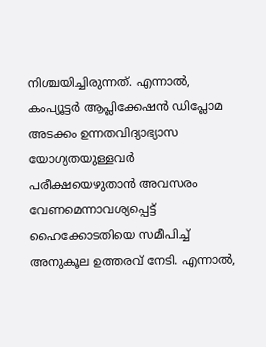നിശ്ചയിച്ചിരുന്നത്. എന്നാൽ, കംപ്യൂട്ടർ ആപ്ലിക്കേഷൻ ഡിപ്ലോമ അടക്കം ഉന്നതവിദ്യാഭ്യാസ യോഗ്യതയുള്ളവർ പരീക്ഷയെഴുതാൻ അവസരം വേണമെന്നാവശ്യപ്പെട്ട് ഹൈക്കോടതിയെ സമീപിച്ച് അനുകൂല ഉത്തരവ് നേടി. എന്നാൽ,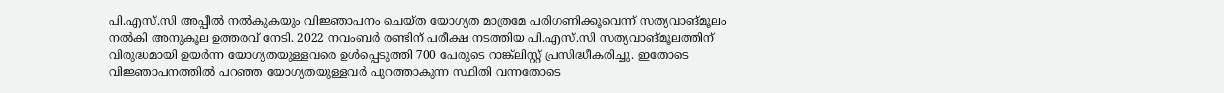പി.എസ്.സി അപ്പീൽ നൽകുകയും വിജ്ഞാപനം ചെയ്ത യോഗ്യത മാത്രമേ പരിഗണിക്കൂവെന്ന് സത്യവാങ്മൂലം നൽകി അനുകൂല ഉത്തരവ് നേടി. 2022 നവംബർ രണ്ടിന് പരീക്ഷ നടത്തിയ പി.എസ്.സി സത്യവാങ്മൂലത്തിന് വിരുദ്ധമായി ഉയർന്ന യോഗ്യതയുള്ളവരെ ഉൾപ്പെടുത്തി 700 പേരുടെ റാങ്ക്‌ലിസ്റ്റ് പ്രസിദ്ധീകരിച്ചു. ഇതോടെ വിജ്ഞാപനത്തിൽ പറഞ്ഞ യോഗ്യതയുള്ളവർ പുറത്താകുന്ന സ്ഥിതി വന്നതോടെ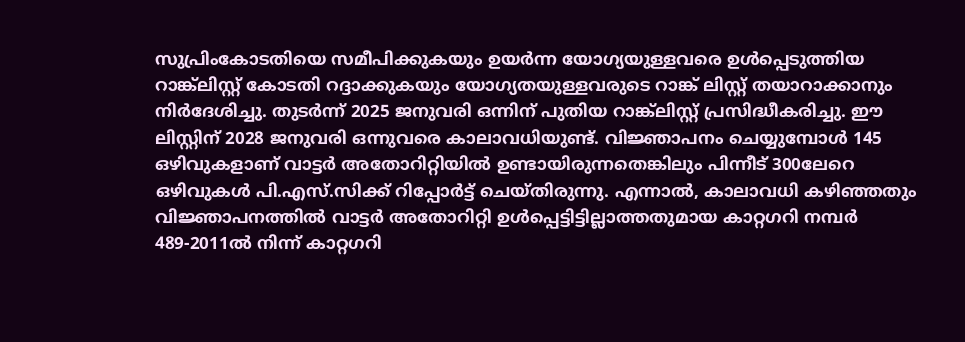സുപ്രിംകോടതിയെ സമീപിക്കുകയും ഉയർന്ന യോഗ്യയുള്ളവരെ ഉൾപ്പെടുത്തിയ റാങ്ക്‌ലിസ്റ്റ് കോടതി റദ്ദാക്കുകയും യോഗ്യതയുള്ളവരുടെ റാങ്ക് ലിസ്റ്റ് തയാറാക്കാനും നിർദേശിച്ചു. തുടർന്ന് 2025 ജനുവരി ഒന്നിന് പുതിയ റാങ്ക്‌ലിസ്റ്റ് പ്രസിദ്ധീകരിച്ചു. ഈ ലിസ്റ്റിന് 2028 ജനുവരി ഒന്നുവരെ കാലാവധിയുണ്ട്. വിജ്ഞാപനം ചെയ്യുമ്പോൾ 145 ഒഴിവുകളാണ് വാട്ടർ അതോറിറ്റിയിൽ ഉണ്ടായിരുന്നതെങ്കിലും പിന്നീട് 300ലേറെ ഒഴിവുകൾ പി.എസ്.സിക്ക് റിപ്പോർട്ട് ചെയ്തിരുന്നു. എന്നാൽ, കാലാവധി കഴിഞ്ഞതും വിജ്ഞാപനത്തിൽ വാട്ടർ അതോറിറ്റി ഉൾപ്പെട്ടിട്ടില്ലാത്തതുമായ കാറ്റഗറി നമ്പർ 489-2011ൽ നിന്ന് കാറ്റഗറി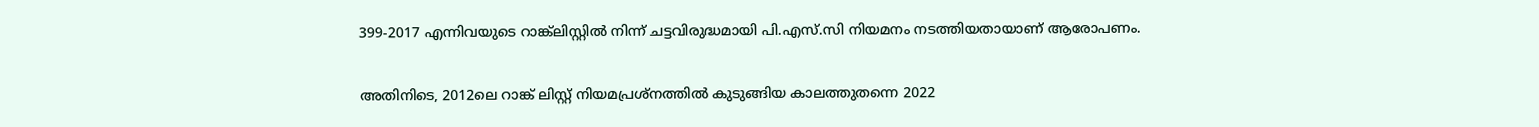399-2017 എന്നിവയുടെ റാങ്ക്‌ലിസ്റ്റിൽ നിന്ന് ചട്ടവിരുദ്ധമായി പി.എസ്.സി നിയമനം നടത്തിയതായാണ് ആരോപണം.

അതിനിടെ, 2012ലെ റാങ്ക് ലിസ്റ്റ് നിയമപ്രശ്‌നത്തിൽ കുടുങ്ങിയ കാലത്തുതന്നെ 2022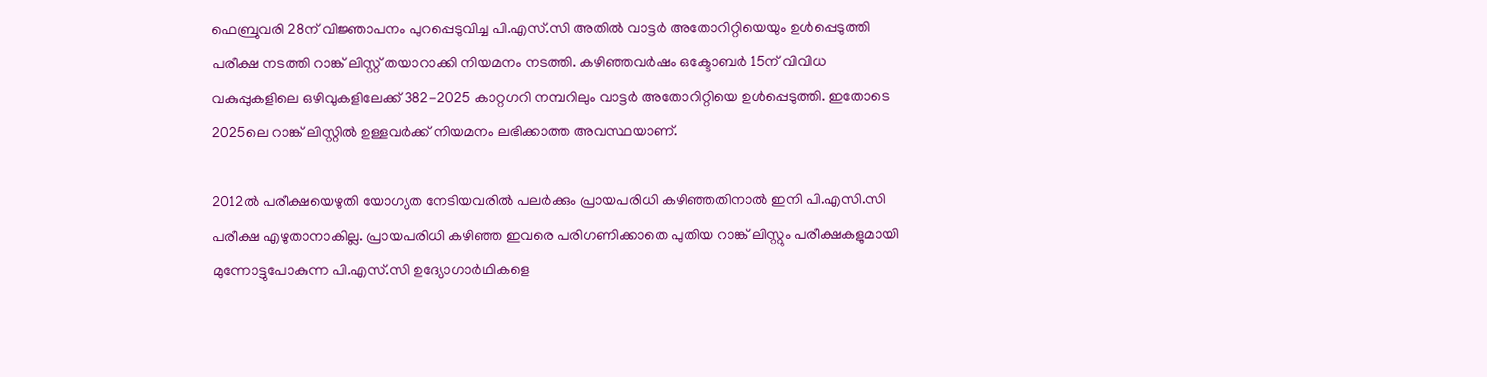ഫെബ്രുവരി 28ന് വിജ്ഞാപനം പുറപ്പെടുവിച്ച പി.എസ്.സി അതിൽ വാട്ടർ അതോറിറ്റിയെയും ഉൾപ്പെടുത്തി പരീക്ഷ നടത്തി റാങ്ക് ലിസ്റ്റ് തയാറാക്കി നിയമനം നടത്തി. കഴിഞ്ഞവർഷം ഒക്ടോബർ 15ന് വിവിധ വകുപ്പുകളിലെ ഒഴിവുകളിലേക്ക് 382-2025 കാറ്റഗറി നമ്പറിലും വാട്ടർ അതോറിറ്റിയെ ഉൾപ്പെടുത്തി. ഇതോടെ 2025ലെ റാങ്ക് ലിസ്റ്റിൽ ഉള്ളവർക്ക് നിയമനം ലഭിക്കാത്ത അവസ്ഥയാണ്.

2012ൽ പരീക്ഷയെഴുതി യോഗ്യത നേടിയവരിൽ പലർക്കും പ്രായപരിധി കഴിഞ്ഞതിനാൽ ഇനി പി.എസി.സി പരീക്ഷ എഴുതാനാകില്ല. പ്രായപരിധി കഴിഞ്ഞ ഇവരെ പരിഗണിക്കാതെ പുതിയ റാങ്ക് ലിസ്റ്റും പരീക്ഷകളുമായി മുന്നോട്ടുപോകുന്ന പി.എസ്.സി ഉദ്യോഗാർഥികളെ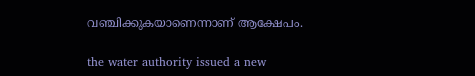വഞ്ചിക്കുകയാണെന്നാണ് ആക്ഷേപം.

the water authority issued a new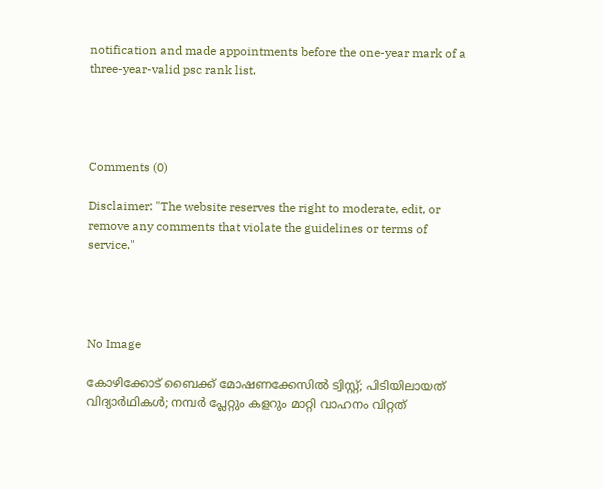notification and made appointments before the one-year mark of a three-year-valid psc rank list.




Comments (0)

Disclaimer: "The website reserves the right to moderate, edit, or remove any comments that violate the guidelines or terms of service."




No Image

കോഴിക്കോട് ബൈക്ക് മോഷണക്കേസില്‍ ട്വിസ്റ്റ്; പിടിയിലായത് വിദ്യാര്‍ഥികള്‍; നമ്പര്‍ പ്ലേറ്റും കളറും മാറ്റി വാഹനം വിറ്റത്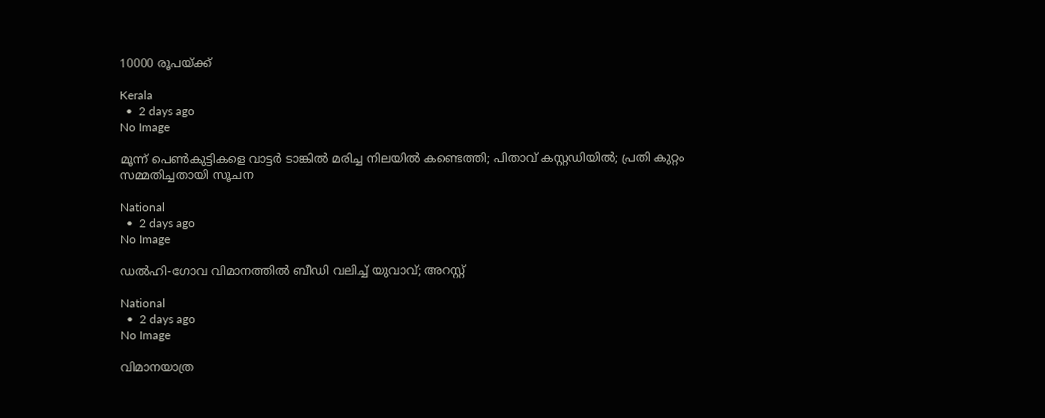10000 രൂപയ്ക്ക്

Kerala
  •  2 days ago
No Image

മൂന്ന് പെണ്‍കുട്ടികളെ വാട്ടര്‍ ടാങ്കില്‍ മരിച്ച നിലയില്‍ കണ്ടെത്തി; പിതാവ് കസ്റ്റഡിയില്‍; പ്രതി കുറ്റം സമ്മതിച്ചതായി സൂചന

National
  •  2 days ago
No Image

ഡല്‍ഹി-ഗോവ വിമാനത്തില്‍ ബീഡി വലിച്ച് യുവാവ്; അറസ്റ്റ്

National
  •  2 days ago
No Image

വിമാനയാത്ര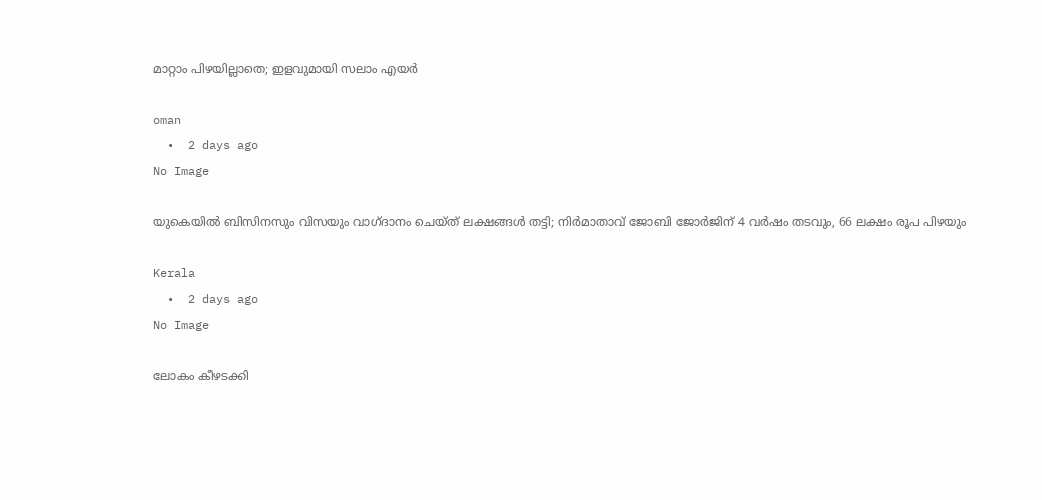മാറ്റാം പിഴയില്ലാതെ; ഇളവുമായി സലാം എയര്‍

oman
  •  2 days ago
No Image

യുകെയില്‍ ബിസിനസും വിസയും വാഗ്ദാനം ചെയ്ത് ലക്ഷങ്ങള്‍ തട്ടി; നിര്‍മാതാവ് ജോബി ജോര്‍ജിന് 4 വര്‍ഷം തടവും, 66 ലക്ഷം രൂപ പിഴയും

Kerala
  •  2 days ago
No Image

ലോകം കീഴടക്കി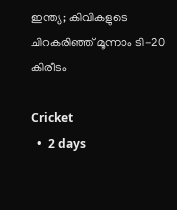ഇന്ത്യ; കിവികളുടെ ചിറകരിഞ്ഞ് മൂന്നാം ടി-20 കിരീടം

Cricket
  •  2 days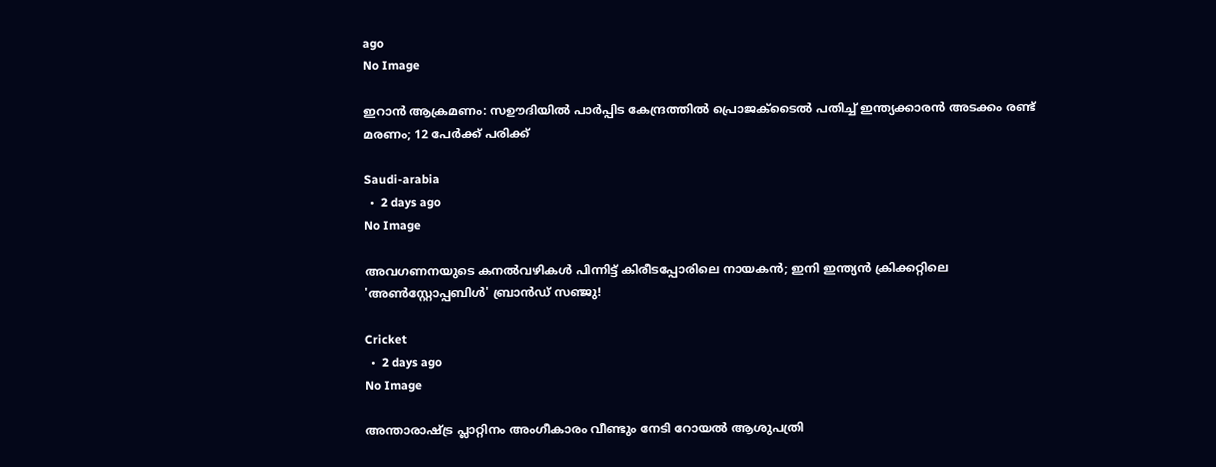ago
No Image

ഇറാൻ ആക്രമണം: സഊദിയിൽ പാർപ്പിട കേന്ദ്രത്തിൽ പ്രൊജക്‌ടൈൽ പതിച്ച് ഇന്ത്യക്കാരൻ അടക്കം രണ്ട് മരണം; 12 പേർക്ക് പരിക്ക്

Saudi-arabia
  •  2 days ago
No Image

അവഗണനയുടെ കനൽവഴികൾ പിന്നിട്ട് കിരീടപ്പോരിലെ നായകൻ; ഇനി ഇന്ത്യൻ ക്രിക്കറ്റിലെ 'അൺസ്റ്റോപ്പബിൾ' ബ്രാൻഡ് സഞ്ജു!

Cricket
  •  2 days ago
No Image

അന്താരാഷ്ട്ര പ്ലാറ്റിനം അംഗീകാരം വീണ്ടും നേടി റോയല്‍ ആശുപത്രി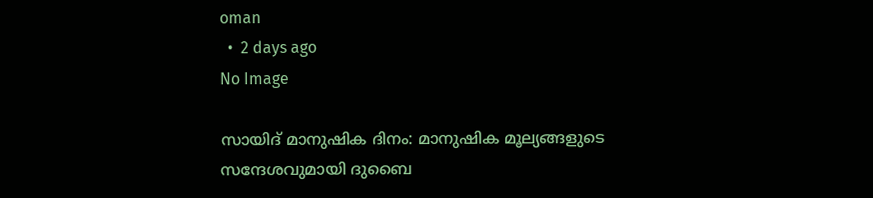oman
  •  2 days ago
No Image

സായിദ് മാനുഷിക ദിനം: മാനുഷിക മൂല്യങ്ങളുടെ സന്ദേശവുമായി ദുബൈ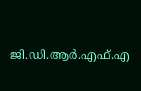ജി.ഡി.ആർ.എഫ്.എ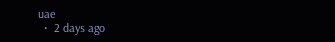uae
  •  2 days ago